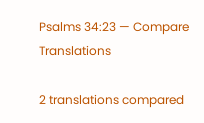Psalms 34:23 — Compare Translations

2 translations compared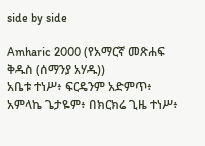side by side

Amharic 2000 (የአማርኛ መጽሐፍ ቅዱስ (ሰማንያ አሃዱ))
አቤቱ ተነሥ፥ ፍርዴንም አድምጥ፥ አምላኬ ጌታዬም፥ በክርክሬ ጊዜ ተነሥ፥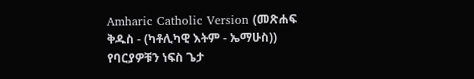Amharic Catholic Version (መጽሐፍ ቅዱስ - (ካቶሊካዊ እትም - ኤማሁስ))
የባርያዎቹን ነፍስ ጌታ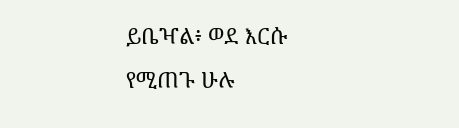ይቤዣል፥ ወደ እርሱ የሚጠጉ ሁሉ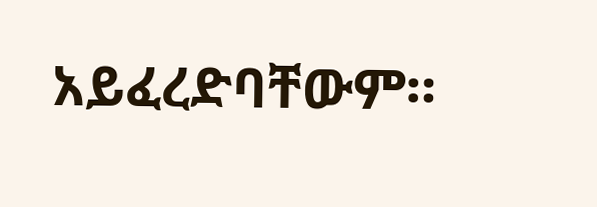አይፈረድባቸውም።